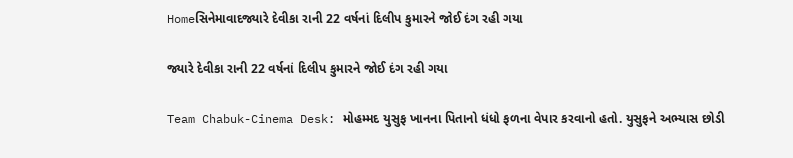Homeસિનેમાવાદજ્યારે દેવીકા રાની 22 વર્ષનાં દિલીપ કુમારને જોઈ દંગ રહી ગયા

જ્યારે દેવીકા રાની 22 વર્ષનાં દિલીપ કુમારને જોઈ દંગ રહી ગયા

Team Chabuk-Cinema Desk: મોહમ્મદ યુસુફ ખાનના પિતાનો ધંધો ફળના વેપાર કરવાનો હતો. યુસુફને અભ્યાસ છોડી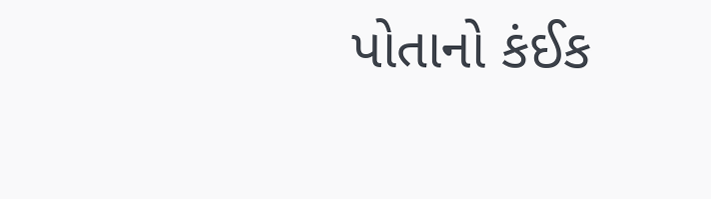પોતાનો કંઈક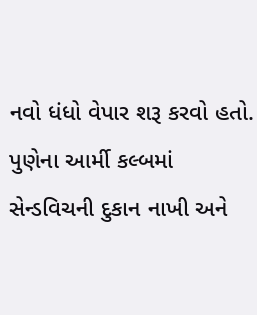નવો ધંધો વેપાર શરૂ કરવો હતો. પુણેના આર્મી કલ્બમાં સેન્ડવિચની દુકાન નાખી અને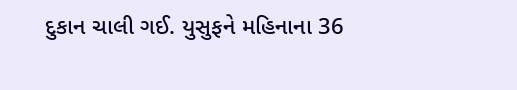દુકાન ચાલી ગઈ. યુસુફને મહિનાના 36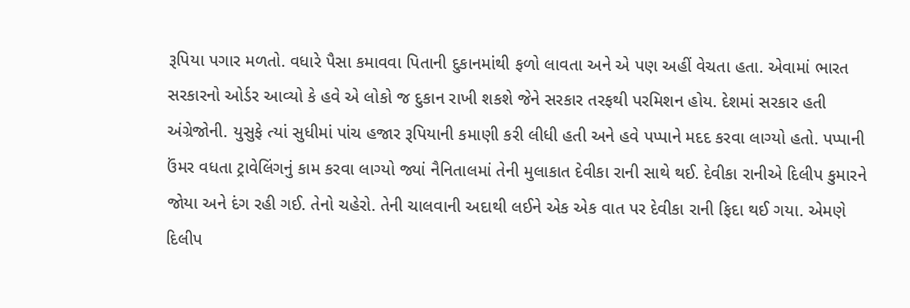રૂપિયા પગાર મળતો. વધારે પૈસા કમાવવા પિતાની દુકાનમાંથી ફળો લાવતા અને એ પણ અહીં વેચતા હતા. એવામાં ભારત સરકારનો ઓર્ડર આવ્યો કે હવે એ લોકો જ દુકાન રાખી શકશે જેને સરકાર તરફથી પરમિશન હોય. દેશમાં સરકાર હતી અંગ્રેજોની. યુસુફે ત્યાં સુધીમાં પાંચ હજાર રૂપિયાની કમાણી કરી લીધી હતી અને હવે પપ્પાને મદદ કરવા લાગ્યો હતો. પપ્પાની ઉંમર વધતા ટ્રાવેલિંગનું કામ કરવા લાગ્યો જ્યાં નૈનિતાલમાં તેની મુલાકાત દેવીકા રાની સાથે થઈ. દેવીકા રાનીએ દિલીપ કુમારને જોયા અને દંગ રહી ગઈ. તેનો ચહેરો. તેની ચાલવાની અદાથી લઈને એક એક વાત પર દેવીકા રાની ફિદા થઈ ગયા. એમણે દિલીપ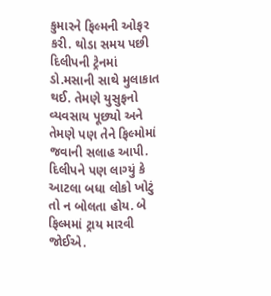કુમારને ફિલ્મની ઓફર કરી. થોડા સમય પછી દિલીપની ટ્રેનમાં ડો.મસાની સાથે મુલાકાત થઈ. તેમણે યુસુફનો વ્યવસાય પૂછ્યો અને તેમણે પણ તેને ફિલ્મોમાં જવાની સલાહ આપી. દિલીપને પણ લાગ્યું કે આટલા બધા લોકો ખોટું તો ન બોલતા હોય. બે ફિલ્મમાં ટ્રાય મારવી જોઈએ.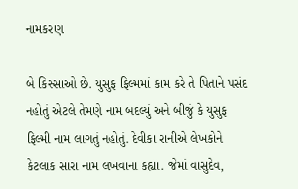નામકરણ

બે કિસ્સાઓ છે. યુસુફ ફિલ્મમાં કામ કરે તે પિતાને પસંદ નહોતું એટલે તેમણે નામ બદલ્યું અને બીજું કે યુસુફ ફિલ્મી નામ લાગતું નહોતું. દેવીકા રાનીએ લેખકોને કેટલાક સારા નામ લખવાના કહ્યા. જેમાં વાસુદેવ,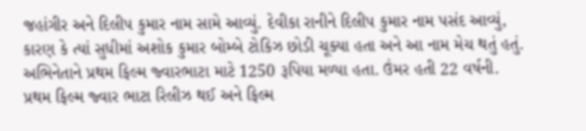જહાંગીર અને દિલીપ કુમાર નામ સામે આવ્યું. દેવીકા રાનીને દિલીપ કુમાર નામ પસંદ આવ્યું, કારણ કે ત્યાં સુધીમાં અશોક કુમાર બોમ્બે ટોકિઝ છોડી ચૂક્યા હતા અને આ નામ મેચ થતું હતું. અભિનેતાને પ્રથમ ફિલ્મ જ્વારભાટા માટે 1250 રૂપિયા મળ્યા હતા. ઉંમર હતી 22 વર્ષની. પ્રથમ ફિલ્મ જ્વાર ભાટા રિલીઝ થઈ અને ફિલ્મ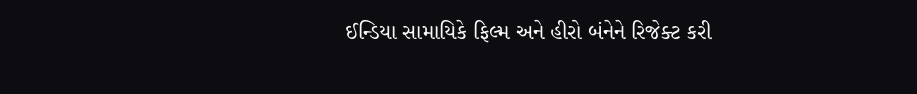ઈન્ડિયા સામાયિકે ફિલ્મ અને હીરો બંનેને રિજેક્ટ કરી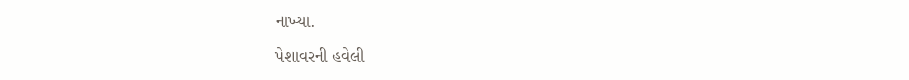નાખ્યા.

પેશાવરની હવેલી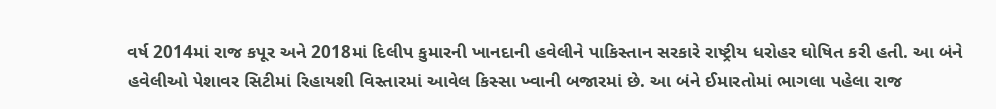વર્ષ 2014માં રાજ કપૂર અને 2018માં દિલીપ કુમારની ખાનદાની હવેલીને પાકિસ્તાન સરકારે રાષ્ટ્રીય ધરોહર ઘોષિત કરી હતી. આ બંને હવેલીઓ પેશાવર સિટીમાં રિહાયશી વિસ્તારમાં આવેલ કિસ્સા ખ્વાની બજારમાં છે. આ બંને ઈમારતોમાં ભાગલા પહેલા રાજ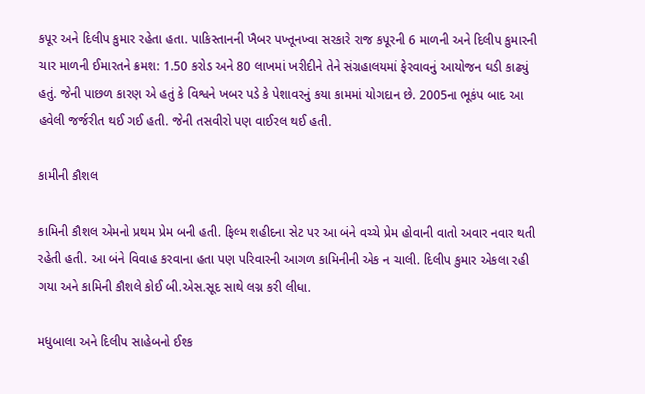કપૂર અને દિલીપ કુમાર રહેતા હતા. પાકિસ્તાનની ખૈબર પખ્તૂનખ્વા સરકારે રાજ કપૂરની 6 માળની અને દિલીપ કુમારની ચાર માળની ઈમારતને ક્રમશ: 1.50 કરોડ અને 80 લાખમાં ખરીદીને તેને સંગ્રહાલયમાં ફેરવાવનું આયોજન ઘડી કાઢ્યું હતું. જેની પાછળ કારણ એ હતું કે વિશ્વને ખબર પડે કે પેશાવરનું કયા કામમાં યોગદાન છે. 2005ના ભૂકંપ બાદ આ હવેલી જર્જરીત થઈ ગઈ હતી. જેની તસવીરો પણ વાઈરલ થઈ હતી.

કામીની કૌશલ

કામિની કૌશલ એમનો પ્રથમ પ્રેમ બની હતી. ફિલ્મ શહીદના સેટ પર આ બંને વચ્ચે પ્રેમ હોવાની વાતો અવાર નવાર થતી રહેતી હતી. આ બંને વિવાહ કરવાના હતા પણ પરિવારની આગળ કામિનીની એક ન ચાલી. દિલીપ કુમાર એકલા રહી ગયા અને કામિની કૌશલે કોઈ બી.એસ.સૂદ સાથે લગ્ન કરી લીધા.

મધુબાલા અને દિલીપ સાહેબનો ઈશ્ક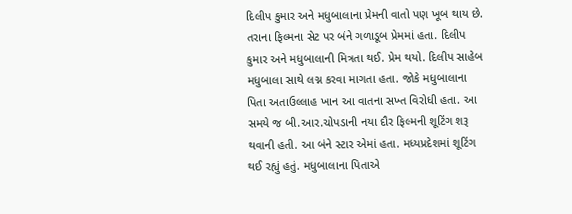દિલીપ કુમાર અને મધુબાલાના પ્રેમની વાતો પણ ખૂબ થાય છે. તરાના ફિલ્મના સેટ પર બંને ગળાડૂબ પ્રેમમાં હતા. દિલીપ કુમાર અને મધુબાલાની મિત્રતા થઈ. પ્રેમ થયો. દિલીપ સાહેબ મધુબાલા સાથે લગ્ન કરવા માગતા હતા. જોકે મધુબાલાના પિતા અતાઉલ્લાહ ખાન આ વાતના સખ્ત વિરોધી હતા. આ સમયે જ બી.આર.ચોપડાની નયા દૌર ફિલ્મની શૂટિંગ શરૂ થવાની હતી. આ બંને સ્ટાર એમાં હતા. મધ્યપ્રદેશમાં શૂટિંગ થઈ રહ્યું હતું. મધુબાલાના પિતાએ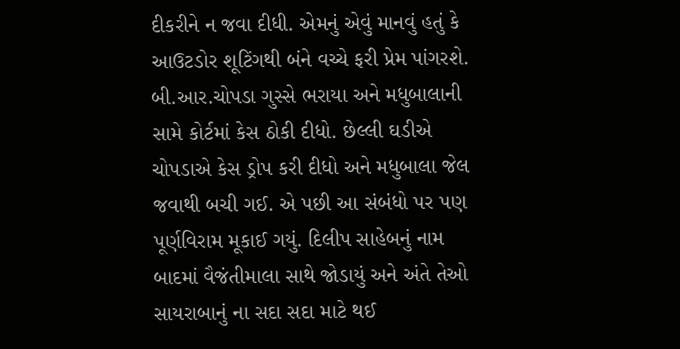દીકરીને ન જવા દીધી. એમનું એવું માનવું હતું કે આઉટડોર શૂટિંગથી બંને વચ્ચે ફરી પ્રેમ પાંગરશે. બી.આર.ચોપડા ગુસ્સે ભરાયા અને મધુબાલાની સામે કોર્ટમાં કેસ ઠોકી દીધો. છેલ્લી ઘડીએ ચોપડાએ કેસ ડ્રોપ કરી દીધો અને મધુબાલા જેલ જવાથી બચી ગઈ. એ પછી આ સંબંધો પર પણ પૂર્ણવિરામ મૂકાઈ ગયું. દિલીપ સાહેબનું નામ બાદમાં વૈજંતીમાલા સાથે જોડાયું અને અંતે તેઓ સાયરાબાનું ના સદા સદા માટે થઈ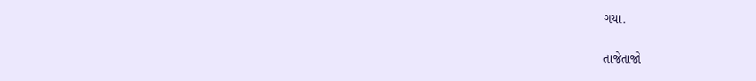ગયા.

તાજેતાજો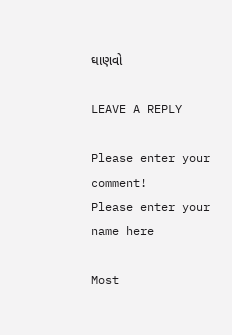ઘાણવો

LEAVE A REPLY

Please enter your comment!
Please enter your name here

Most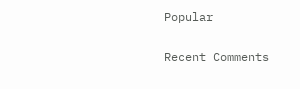Popular

Recent Comments